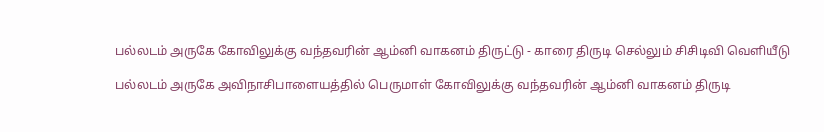பல்லடம் அருகே கோவிலுக்கு வந்தவரின் ஆம்னி வாகனம் திருட்டு - காரை திருடி செல்லும் சிசிடிவி வெளியீடு

பல்லடம் அருகே அவிநாசிபாளையத்தில் பெருமாள் கோவிலுக்கு வந்தவரின் ஆம்னி வாகனம் திருடி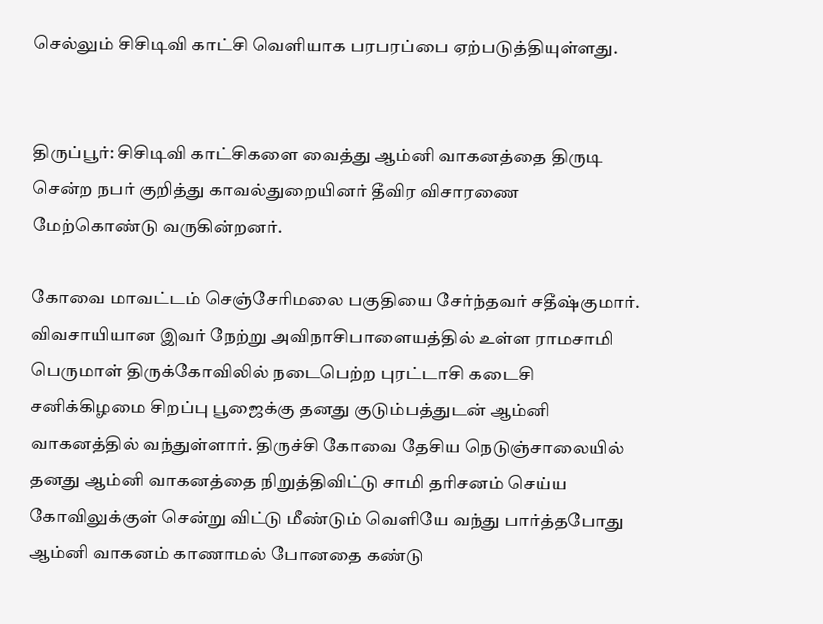செல்லும் சிசிடிவி காட்சி வெளியாக பரபரப்பை ஏற்படுத்தியுள்ளது.


திருப்பூர்: சிசிடிவி காட்சிகளை வைத்து ஆம்னி வாகனத்தை திருடி சென்ற நபர் குறித்து காவல்துறையினர் தீவிர விசாரணை மேற்கொண்டு வருகின்றனர்.

கோவை மாவட்டம் செஞ்சேரிமலை பகுதியை சேர்ந்தவர் சதீஷ்குமார். விவசாயியான இவர் நேற்று அவிநாசிபாளையத்தில் உள்ள ராமசாமி பெருமாள் திருக்கோவிலில் நடைபெற்ற புரட்டாசி கடைசி சனிக்கிழமை சிறப்பு பூஜைக்கு தனது குடும்பத்துடன் ஆம்னி வாகனத்தில் வந்துள்ளார். திருச்சி கோவை தேசிய நெடுஞ்சாலையில் தனது ஆம்னி வாகனத்தை நிறுத்திவிட்டு சாமி தரிசனம் செய்ய கோவிலுக்குள் சென்று விட்டு மீண்டும் வெளியே வந்து பார்த்தபோது ஆம்னி வாகனம் காணாமல் போனதை கண்டு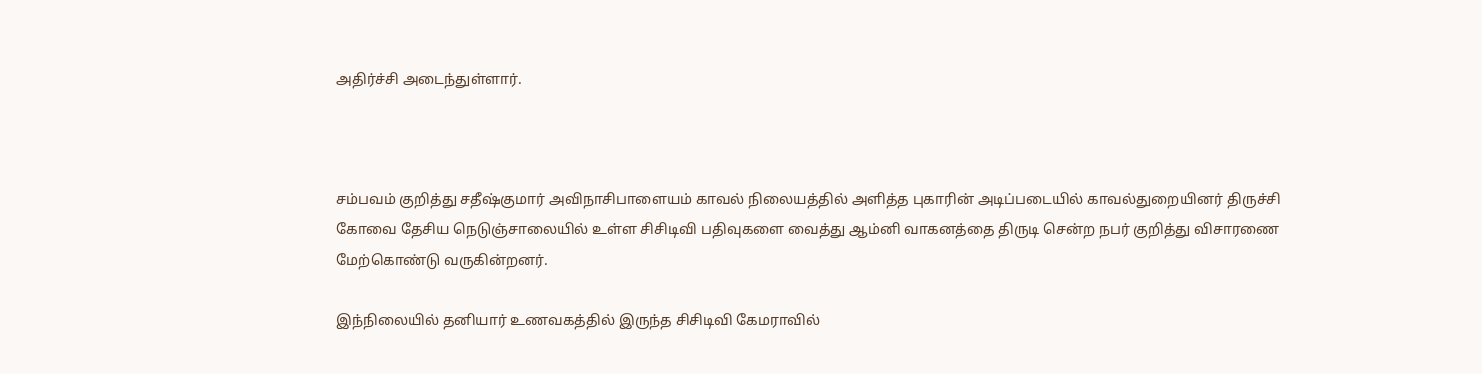அதிர்ச்சி அடைந்துள்ளார்.



சம்பவம் குறித்து சதீஷ்குமார் அவிநாசிபாளையம் காவல் நிலையத்தில் அளித்த புகாரின் அடிப்படையில் காவல்துறையினர் திருச்சி கோவை தேசிய நெடுஞ்சாலையில் உள்ள சிசிடிவி பதிவுகளை வைத்து ஆம்னி வாகனத்தை திருடி சென்ற நபர் குறித்து விசாரணை மேற்கொண்டு வருகின்றனர்.

இந்நிலையில் தனியார் உணவகத்தில் இருந்த சிசிடிவி கேமராவில்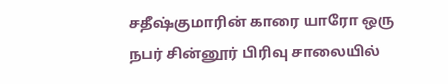சதீஷ்குமாரின் காரை யாரோ ஒரு நபர் சின்னூர் பிரிவு சாலையில்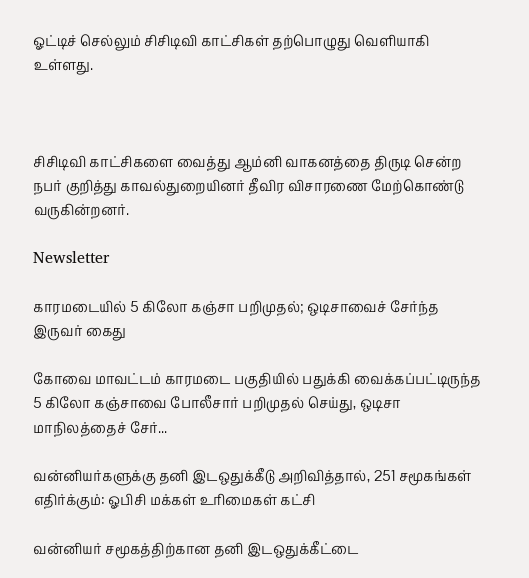ஓட்டிச் செல்லும் சிசிடிவி காட்சிகள் தற்பொழுது வெளியாகி உள்ளது.



சிசிடிவி காட்சிகளை வைத்து ஆம்னி வாகனத்தை திருடி சென்ற நபர் குறித்து காவல்துறையினர் தீவிர விசாரணை மேற்கொண்டு வருகின்றனர்.

Newsletter

காரமடையில் 5 கிலோ கஞ்சா பறிமுதல்; ஒடிசாவைச் சேர்ந்த இருவர் கைது

கோவை மாவட்டம் காரமடை பகுதியில் பதுக்கி வைக்கப்பட்டிருந்த 5 கிலோ கஞ்சாவை போலீசார் பறிமுதல் செய்து, ஒடிசா மாநிலத்தைச் சேர்...

வன்னியர்களுக்கு தனி இடஒதுக்கீடு அறிவித்தால், 251 சமூகங்கள் எதிர்க்கும்: ஓபிசி மக்கள் உரிமைகள் கட்சி

வன்னியர் சமூகத்திற்கான தனி இடஒதுக்கீட்டை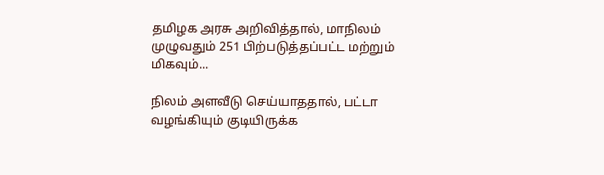தமிழக அரசு அறிவித்தால், மாநிலம் முழுவதும் 251 பிற்படுத்தப்பட்ட மற்றும் மிகவும்...

நிலம் அளவீடு செய்யாததால், பட்டா வழங்கியும் குடியிருக்க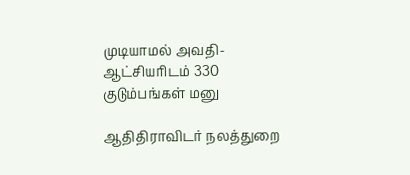முடியாமல் அவதி- ஆட்சியரிடம் 330 குடும்பங்கள் மனு

ஆதிதிராவிடர் நலத்துறை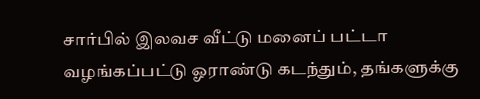சார்பில் இலவச வீட்டு மனைப் பட்டா வழங்கப்பட்டு ஓராண்டு கடந்தும், தங்களுக்கு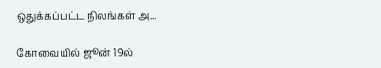ஒதுக்கப்பட்ட நிலங்கள் அ...

கோவையில் ஜூன் 19ல்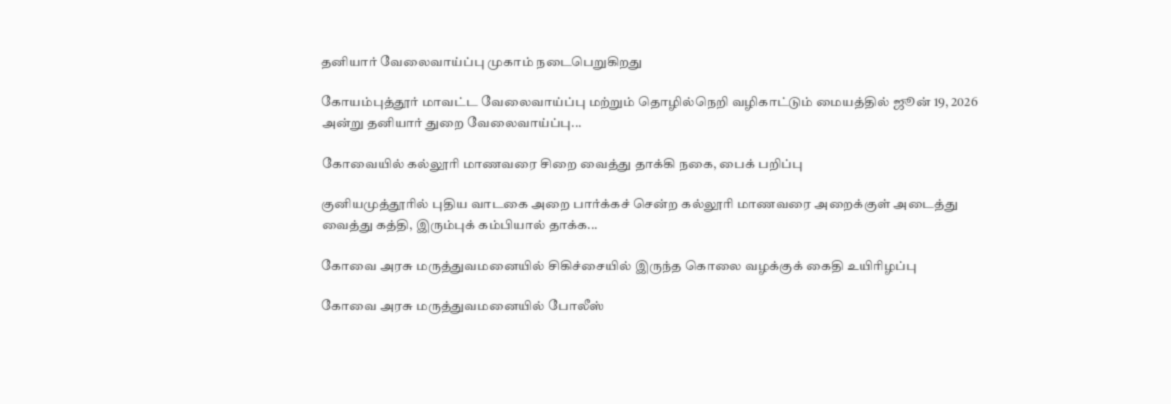தனியார் வேலைவாய்ப்பு முகாம் நடைபெறுகிறது

கோயம்புத்தூர் மாவட்ட வேலைவாய்ப்பு மற்றும் தொழில்நெறி வழிகாட்டும் மையத்தில் ஜூன் 19, 2026 அன்று தனியார் துறை வேலைவாய்ப்பு...

கோவையில் கல்லூரி மாணவரை சிறை வைத்து தாக்கி நகை, பைக் பறிப்பு

குனியமுத்தூரில் புதிய வாடகை அறை பார்க்கச் சென்ற கல்லூரி மாணவரை அறைக்குள் அடைத்து வைத்து கத்தி, இரும்புக் கம்பியால் தாக்க...

கோவை அரசு மருத்துவமனையில் சிகிச்சையில் இருந்த கொலை வழக்குக் கைதி உயிரிழப்பு

கோவை அரசு மருத்துவமனையில் போலீஸ்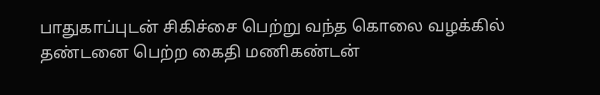பாதுகாப்புடன் சிகிச்சை பெற்று வந்த கொலை வழக்கில் தண்டனை பெற்ற கைதி மணிகண்டன்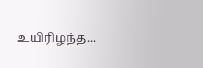உயிரிழந்த...